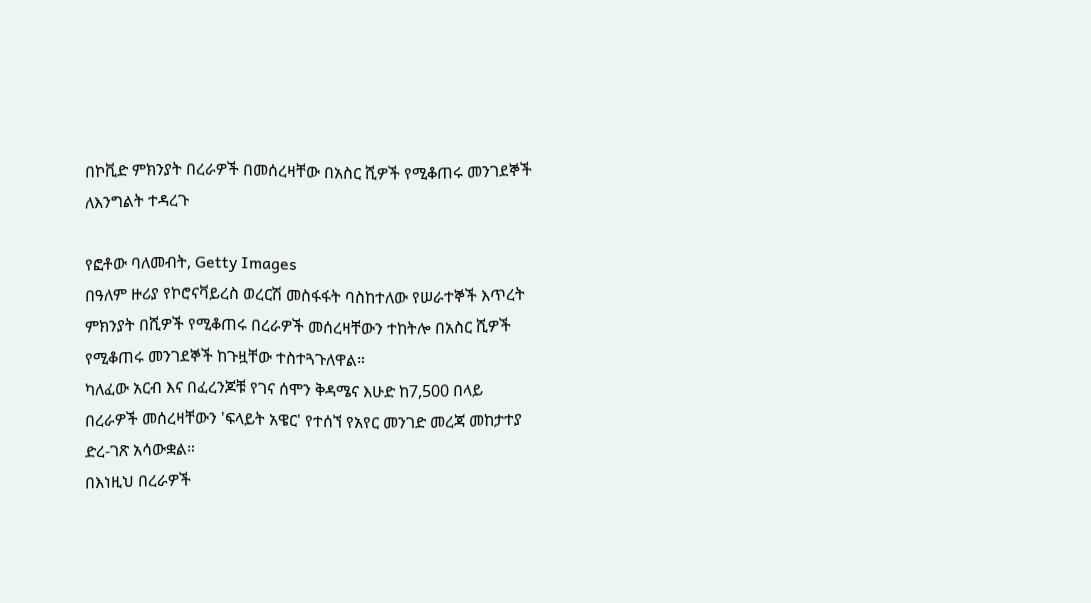በኮቪድ ምክንያት በረራዎች በመሰረዛቸው በአስር ሺዎች የሚቆጠሩ መንገደኞች ለእንግልት ተዳረጉ

የፎቶው ባለመብት, Getty Images
በዓለም ዙሪያ የኮሮናቫይረስ ወረርሽ መስፋፋት ባስከተለው የሠራተኞች እጥረት ምክንያት በሺዎች የሚቆጠሩ በረራዎች መሰረዛቸውን ተከትሎ በአስር ሺዎች የሚቆጠሩ መንገደኞች ከጉዟቸው ተስተጓጉለዋል።
ካለፈው አርብ እና በፈረንጆቹ የገና ሰሞን ቅዳሜና እሁድ ከ7,500 በላይ በረራዎች መሰረዛቸውን 'ፍላይት አዌር' የተሰኘ የአየር መንገድ መረጃ መከታተያ ድረ-ገጽ አሳውቋል።
በእነዚህ በረራዎች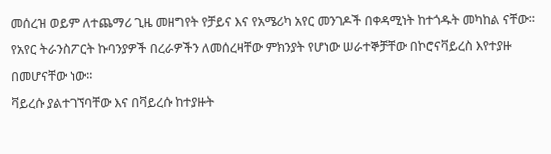መሰረዝ ወይም ለተጨማሪ ጊዜ መዘግየት የቻይና እና የአሜሪካ አየር መንገዶች በቀዳሚነት ከተጎዱት መካከል ናቸው።
የአየር ትራንስፖርት ኩባንያዎች በረራዎችን ለመሰረዛቸው ምክንያት የሆነው ሠራተኞቻቸው በኮሮናቫይረስ እየተያዙ በመሆናቸው ነው።
ቫይረሱ ያልተገኘባቸው እና በቫይረሱ ከተያዙት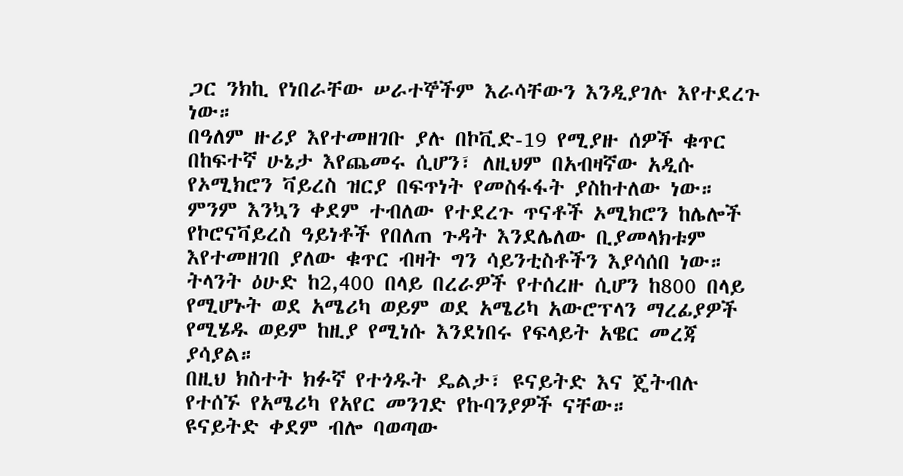ጋር ንክኪ የነበራቸው ሠራተኞችም እራሳቸውን እንዲያገሉ እየተደረጉ ነው።
በዓለም ዙሪያ እየተመዘገቡ ያሉ በኮቪድ-19 የሚያዙ ሰዎች ቁጥር በከፍተኛ ሁኔታ እየጨመሩ ሲሆን፣ ለዚህም በአብዛኛው አዲሱ የኦሚክሮን ቫይረስ ዝርያ በፍጥነት የመስፋፋት ያስከተለው ነው።
ምንም እንኳን ቀደም ተብለው የተደረጉ ጥናቶች ኦሚክሮን ከሌሎች የኮሮናቫይረስ ዓይነቶች የበለጠ ጉዳት እንደሌለው ቢያመላክቱም እየተመዘገበ ያለው ቁጥር ብዛት ግን ሳይንቲስቶችን እያሳሰበ ነው።
ትላንት ዕሁድ ከ2,400 በላይ በረራዎች የተሰረዙ ሲሆን ከ800 በላይ የሚሆኑት ወደ አሜሪካ ወይም ወደ አሜሪካ አውሮፕላን ማረፊያዎች የሚሄዱ ወይም ከዚያ የሚነሱ እንደነበሩ የፍላይት አዌር መረጃ ያሳያል።
በዚህ ክስተት ክፉኛ የተጎዱት ዴልታ፣ ዩናይትድ እና ጄትብሉ የተሰኙ የአሜሪካ የአየር መንገድ የኩባንያዎች ናቸው።
ዩናይትድ ቀደም ብሎ ባወጣው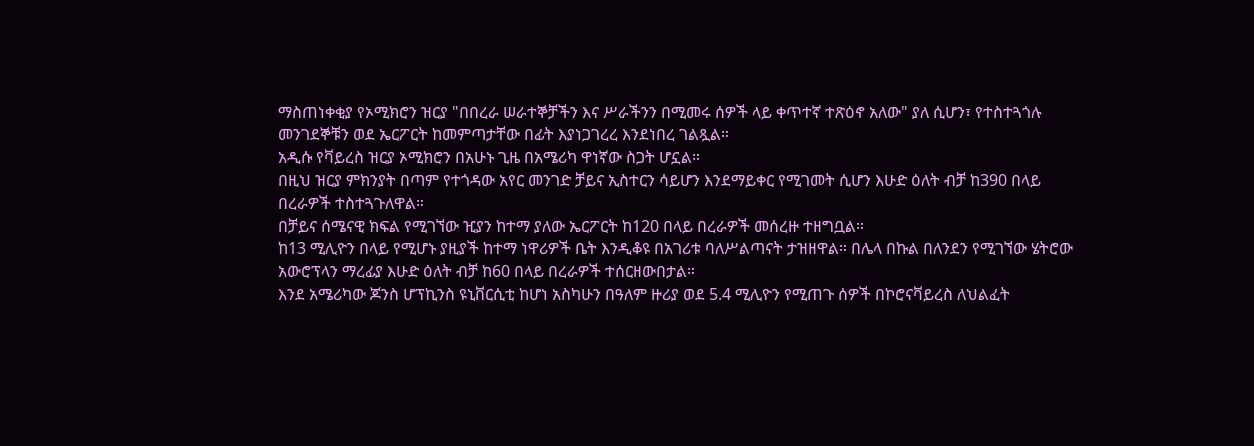ማስጠነቀቂያ የኦሚክሮን ዝርያ "በበረራ ሠራተኞቻችን እና ሥራችንን በሚመሩ ሰዎች ላይ ቀጥተኛ ተጽዕኖ አለው" ያለ ሲሆን፣ የተስተጓጎሉ መንገደኞቹን ወደ ኤርፖርት ከመምጣታቸው በፊት እያነጋገረረ እንደነበረ ገልጿል።
አዲሱ የቫይረስ ዝርያ ኦሚክሮን በአሁኑ ጊዜ በአሜሪካ ዋነኛው ስጋት ሆኗል።
በዚህ ዝርያ ምክንያት በጣም የተጎዳው አየር መንገድ ቻይና ኢስተርን ሳይሆን እንደማይቀር የሚገመት ሲሆን እሁድ ዕለት ብቻ ከ390 በላይ በረራዎች ተስተጓጉለዋል።
በቻይና ሰሜናዊ ክፍል የሚገኘው ዢያን ከተማ ያለው ኤርፖርት ከ120 በላይ በረራዎች መሰረዙ ተዘግቧል።
ከ13 ሚሊዮን በላይ የሚሆኑ ያዚያች ከተማ ነዋሪዎች ቤት እንዲቆዩ በአገሪቱ ባለሥልጣናት ታዝዘዋል። በሌላ በኩል በለንደን የሚገኘው ሄትሮው አውሮፕላን ማረፊያ እሁድ ዕለት ብቻ ከ60 በላይ በረራዎች ተሰርዘውበታል።
እንደ አሜሪካው ጆንስ ሆፕኪንስ ዩኒቨርሲቲ ከሆነ አስካሁን በዓለም ዙሪያ ወደ 5.4 ሚሊዮን የሚጠጉ ሰዎች በኮሮናቫይረስ ለህልፈት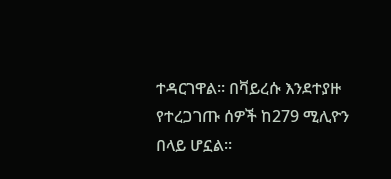ተዳርገዋል። በቫይረሱ እንደተያዙ የተረጋገጡ ሰዎች ከ279 ሚሊዮን በላይ ሆኗል።